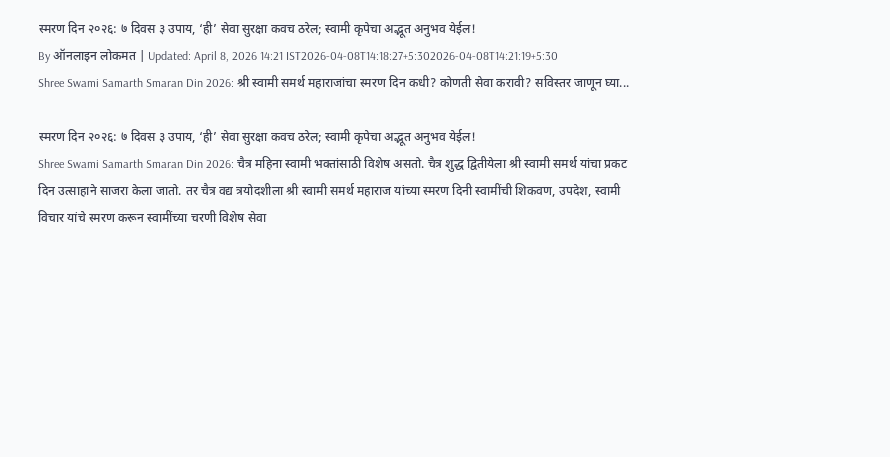स्मरण दिन २०२६: ७ दिवस ३ उपाय, ‘ही’ सेवा सुरक्षा कवच ठरेल; स्वामी कृपेचा अद्भूत अनुभव येईल!
By ऑनलाइन लोकमत | Updated: April 8, 2026 14:21 IST2026-04-08T14:18:27+5:302026-04-08T14:21:19+5:30
Shree Swami Samarth Smaran Din 2026: श्री स्वामी समर्थ महाराजांचा स्मरण दिन कधी? कोणती सेवा करावी? सविस्तर जाणून घ्या...

स्मरण दिन २०२६: ७ दिवस ३ उपाय, ‘ही’ सेवा सुरक्षा कवच ठरेल; स्वामी कृपेचा अद्भूत अनुभव येईल!
Shree Swami Samarth Smaran Din 2026: चैत्र महिना स्वामी भक्तांसाठी विशेष असतो. चैत्र शुद्ध द्वितीयेला श्री स्वामी समर्थ यांचा प्रकट दिन उत्साहाने साजरा केला जातो. तर चैत्र वद्य त्रयोदशीला श्री स्वामी समर्थ महाराज यांच्या स्मरण दिनी स्वामींची शिकवण, उपदेश, स्वामी विचार यांचे स्मरण करून स्वामींच्या चरणी विशेष सेवा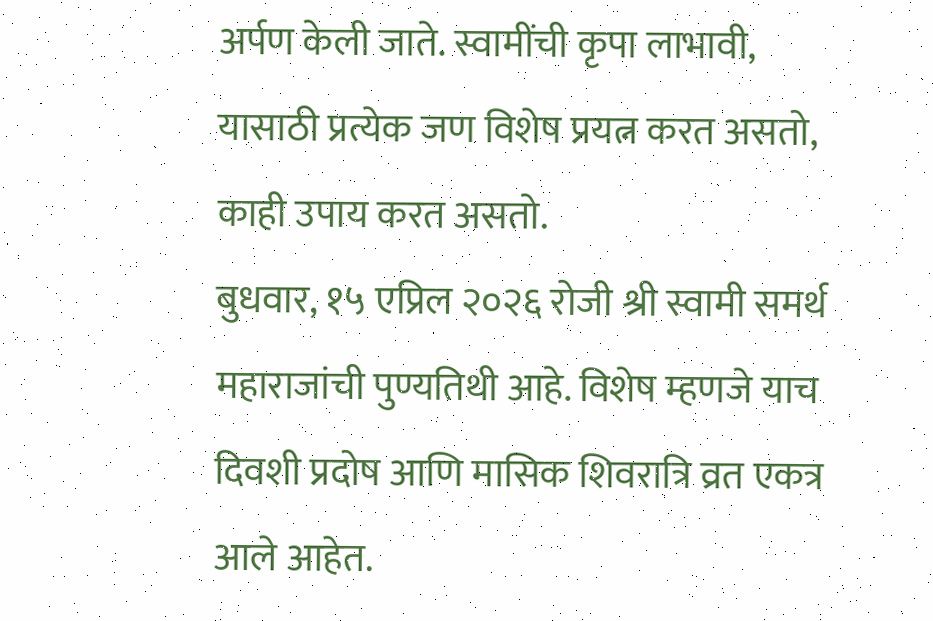अर्पण केली जाते. स्वामींची कृपा लाभावी, यासाठी प्रत्येक जण विशेष प्रयत्न करत असतो, काही उपाय करत असतो.
बुधवार, १५ एप्रिल २०२६ रोजी श्री स्वामी समर्थ महाराजांची पुण्यतिथी आहे. विशेष म्हणजे याच दिवशी प्रदोष आणि मासिक शिवरात्रि व्रत एकत्र आले आहेत.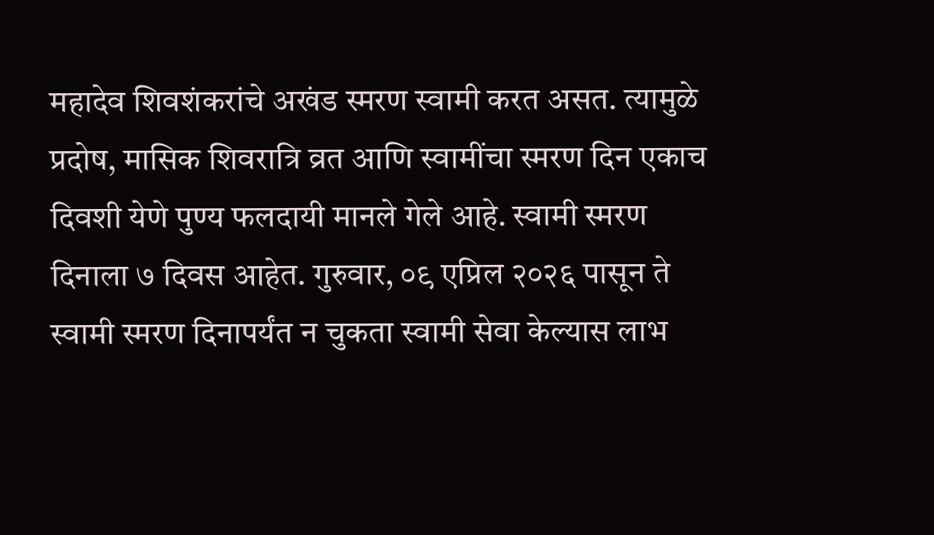महादेव शिवशंकरांचे अखंड स्मरण स्वामी करत असत. त्यामुळे प्रदोष, मासिक शिवरात्रि व्रत आणि स्वामींचा स्मरण दिन एकाच दिवशी येणे पुण्य फलदायी मानले गेले आहे. स्वामी स्मरण दिनाला ७ दिवस आहेत. गुरुवार, ०९ एप्रिल २०२६ पासून ते स्वामी स्मरण दिनापर्यंत न चुकता स्वामी सेवा केल्यास लाभ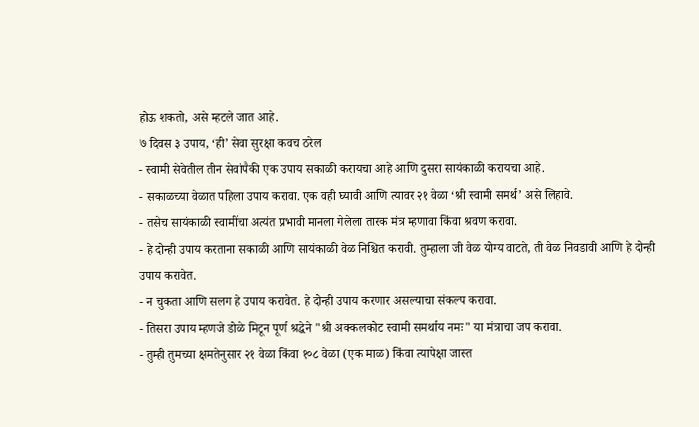होऊ शकतो, असे म्हटले जात आहे.
७ दिवस ३ उपाय, ‘ही’ सेवा सुरक्षा कवच ठरेल
- स्वामी सेवेतील तीन सेवांपैकी एक उपाय सकाळी करायचा आहे आणि दुसरा सायंकाळी करायचा आहे.
- सकाळच्या वेळात पहिला उपाय करावा. एक वही घ्यावी आणि त्यावर २१ वेळा ‘श्री स्वामी समर्थ’ असे लिहावे.
- तसेच सायंकाळी स्वामींचा अत्यंत प्रभावी मानला गेलेला तारक मंत्र म्हणावा किंवा श्रवण करावा.
- हे दोन्ही उपाय करताना सकाळी आणि सायंकाळी वेळ निश्चित करावी. तुम्हाला जी वेळ योग्य वाटते, ती वेळ निवडावी आणि हे दोन्ही उपाय करावेत.
- न चुकता आणि सलग हे उपाय करावेत. हे दोन्ही उपाय करणार असल्याचा संकल्प करावा.
- तिसरा उपाय म्हणजे डोळे मिटून पूर्ण श्रद्धेने "श्री अक्कलकोट स्वामी समर्थाय नमः" या मंत्राचा जप करावा.
- तुम्ही तुमच्या क्षमतेनुसार २१ वेळा किंवा १०८ वेळा (एक माळ) किंवा त्यापेक्षा जास्त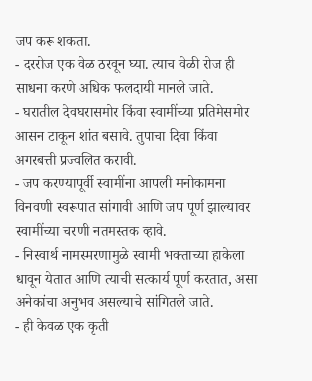जप करू शकता.
- दररोज एक वेळ ठरवून घ्या. त्याच वेळी रोज ही साधना करणे अधिक फलदायी मानले जाते.
- घरातील देवघरासमोर किंवा स्वामींच्या प्रतिमेसमोर आसन टाकून शांत बसावे. तुपाचा दिवा किंवा अगरबत्ती प्रज्वलित करावी.
- जप करण्यापूर्वी स्वामींना आपली मनोकामना विनवणी स्वरूपात सांगावी आणि जप पूर्ण झाल्यावर स्वामींच्या चरणी नतमस्तक व्हावे.
- निस्वार्थ नामस्मरणामुळे स्वामी भक्ताच्या हाकेला धावून येतात आणि त्याची सत्कार्य पूर्ण करतात, असा अनेकांचा अनुभव असल्याचे सांगितले जाते.
- ही केवळ एक कृती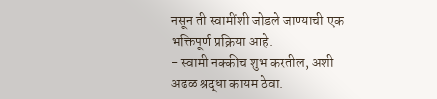नसून ती स्वामींशी जोडले जाण्याची एक भक्तिपूर्ण प्रक्रिया आहे.
- स्वामी नक्कीच शुभ करतील, अशी अढळ श्रद्धा कायम ठेवा.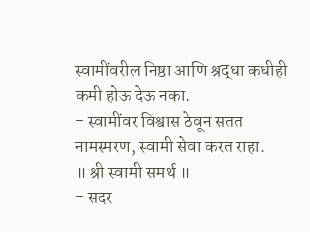स्वामींवरील निष्ठा आणि श्रद्धा कधीही कमी होऊ देऊ नका.
- स्वामींवर विश्वास ठेवून सतत नामस्मरण, स्वामी सेवा करत राहा.
॥ श्री स्वामी समर्थ ॥
- सदर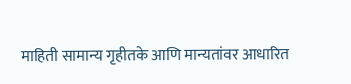माहिती सामान्य गृहीतके आणि मान्यतांवर आधारित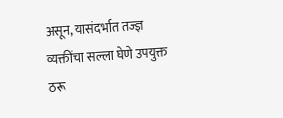असून, यासंदर्भात तज्ज्ञ व्यक्तींचा सल्ला घेणे उपयुक्त ठरू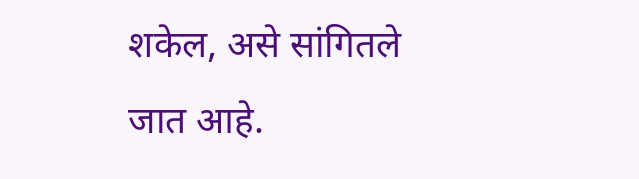शकेल, असे सांगितले जात आहे.